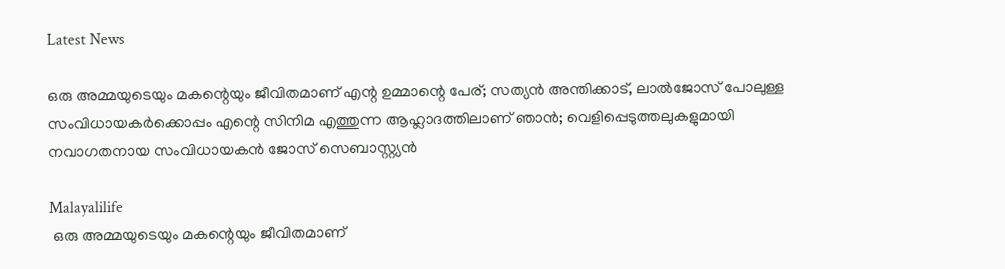Latest News

ഒരു അമ്മയുടെയും മകന്റെയും ജീവിതമാണ് എന്റ ഉമ്മാന്റെ പേര്; സത്യന്‍ അന്തിക്കാട്, ലാല്‍ജോസ് പോലുള്ള സംവിധായകര്‍ക്കൊപ്പം എന്റെ സിനിമ എത്തുന്ന ആഹ്ലാദത്തിലാണ് ഞാന്‍; വെളിപ്പെടുത്തലുകളുമായി നവാഗതനായ സംവിധായകന്‍ ജോസ് സെബാസ്റ്റ്യന്‍

Malayalilife
 ഒരു അമ്മയുടെയും മകന്റെയും ജീവിതമാണ്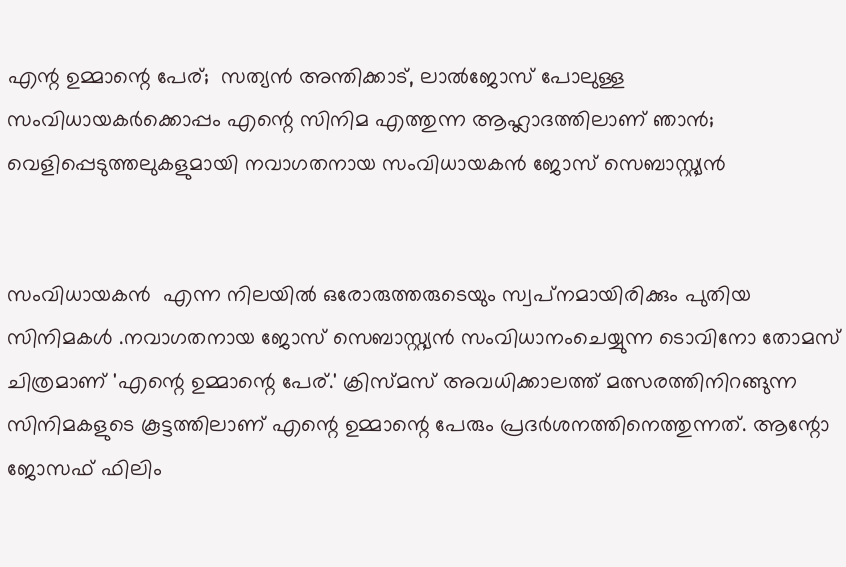എന്റ ഉമ്മാന്റെ പേര്;  സത്യന്‍ അന്തിക്കാട്, ലാല്‍ജോസ് പോലുള്ള സംവിധായകര്‍ക്കൊപ്പം എന്റെ സിനിമ എത്തുന്ന ആഹ്ലാദത്തിലാണ് ഞാന്‍;  വെളിപ്പെടുത്തലുകളുമായി നവാഗതനായ സംവിധായകന്‍ ജോസ് സെബാസ്റ്റ്യന്‍


സംവിധായകന്‍  എന്ന നിലയില്‍ ഒരോരുത്തരുടെയും സ്വപ്‌നമായിരിക്കും പുതിയ സിനിമകള്‍ .നവാഗതനായ ജോസ് സെബാസ്റ്റ്യന്‍ സംവിധാനംചെയ്യുന്ന ടൊവിനോ തോമസ് ചിത്രമാണ് 'എന്റെ ഉമ്മാന്റെ പേര്.' ക്രിസ്മസ് അവധിക്കാലത്ത് മത്സരത്തിനിറങ്ങുന്ന സിനിമകളുടെ കൂട്ടത്തിലാണ് എന്റെ ഉമ്മാന്റെ പേരും പ്രദര്‍ശനത്തിനെത്തുന്നത്. ആന്റോ ജോസഫ് ഫിലിം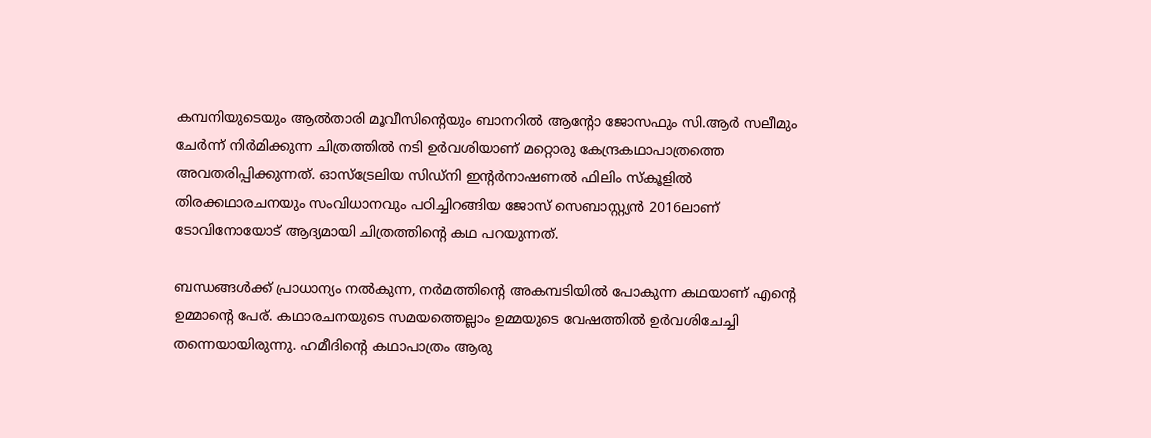കമ്പനിയുടെയും ആല്‍താരി മൂവീസിന്റെയും ബാനറില്‍ ആന്റോ ജോസഫും സി.ആര്‍ സലീമും ചേര്‍ന്ന് നിര്‍മിക്കുന്ന ചിത്രത്തില്‍ നടി ഉര്‍വശിയാണ് മറ്റൊരു കേന്ദ്രകഥാപാത്രത്തെ അവതരിപ്പിക്കുന്നത്. ഓസ്ട്രേലിയ സിഡ്നി ഇന്റര്‍നാഷണല്‍ ഫിലിം സ്‌കൂളില്‍ തിരക്കഥാരചനയും സംവിധാനവും പഠിച്ചിറങ്ങിയ ജോസ് സെബാസ്റ്റ്യന്‍ 2016ലാണ് ടോവിനോയോട് ആദ്യമായി ചിത്രത്തിന്റെ കഥ പറയുന്നത്.

ബന്ധങ്ങള്‍ക്ക് പ്രാധാന്യം നല്‍കുന്ന, നര്‍മത്തിന്റെ അകമ്പടിയില്‍ പോകുന്ന കഥയാണ് എന്റെ ഉമ്മാന്റെ പേര്. കഥാരചനയുടെ സമയത്തെല്ലാം ഉമ്മയുടെ വേഷത്തില്‍ ഉര്‍വശിചേച്ചി തന്നെയായിരുന്നു. ഹമീദിന്റെ കഥാപാത്രം ആരു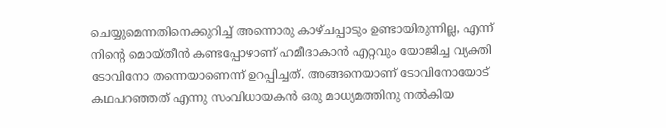ചെയ്യുമെന്നതിനെക്കുറിച്ച് അന്നൊരു കാഴ്ചപ്പാടും ഉണ്ടായിരുന്നില്ല, എന്ന് നിന്റെ മൊയ്തീന്‍ കണ്ടപ്പോഴാണ് ഹമീദാകാന്‍ എറ്റവും യോജിച്ച വ്യക്തി ടോവിനോ തന്നെയാണെന്ന് ഉറപ്പിച്ചത്. അങ്ങനെയാണ് ടോവിനോയോട് കഥപറഞ്ഞത് എന്നു സംവിധായകന്‍ ഒരു മാധ്യമത്തിനു നല്‍കിയ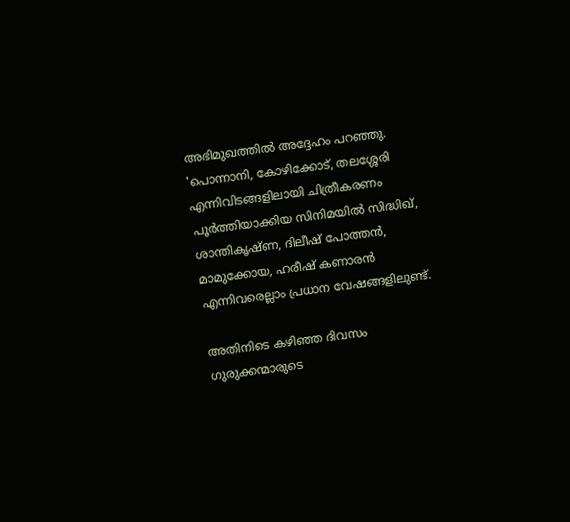അഭിമുഖത്തില്‍ അദ്ദേഹം പറഞ്ഞു. 'പൊന്നാനി, കോഴിക്കോട്, തലശ്ശേരി എന്നിവിടങ്ങളിലായി ചിത്രീകരണം പൂര്‍ത്തിയാക്കിയ സിനിമയില്‍ സിദ്ധിഖ്, ശാന്തികൃഷ്ണ, ദിലീഷ് പോത്തന്‍, മാമുക്കോയ, ഹരീഷ് കണാരന്‍ എന്നിവരെല്ലാം പ്രധാന വേഷങ്ങളിലുണ്ട്.

അതിനിടെ കഴിഞ്ഞ ദിവസം ഗുരുക്കന്മാരുടെ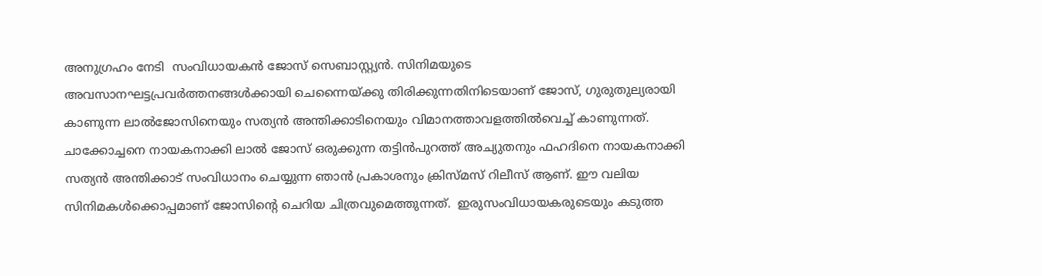അനുഗ്രഹം നേടി  സംവിധായകന്‍ ജോസ് സെബാസ്റ്റ്യന്‍. സിനിമയുടെ അവസാനഘട്ടപ്രവര്‍ത്തനങ്ങള്‍ക്കായി ചെന്നൈയ്ക്കു തിരിക്കുന്നതിനിടെയാണ് ജോസ്, ഗുരുതുല്യരായി കാണുന്ന ലാല്‍ജോസിനെയും സത്യന്‍ അന്തിക്കാടിനെയും വിമാനത്താവളത്തില്‍വെച്ച് കാണുന്നത്. ചാക്കോച്ചനെ നായകനാക്കി ലാല്‍ ജോസ് ഒരുക്കുന്ന തട്ടിന്‍പുറത്ത് അച്യുതനും ഫഹദിനെ നായകനാക്കി സത്യന്‍ അന്തിക്കാട് സംവിധാനം ചെയ്യുന്ന ഞാന്‍ പ്രകാശനും ക്രിസ്മസ് റിലീസ് ആണ്. ഈ വലിയ സിനിമകള്‍ക്കൊപ്പമാണ് ജോസിന്റെ ചെറിയ ചിത്രവുമെത്തുന്നത്.  ഇരുസംവിധായകരുടെയും കടുത്ത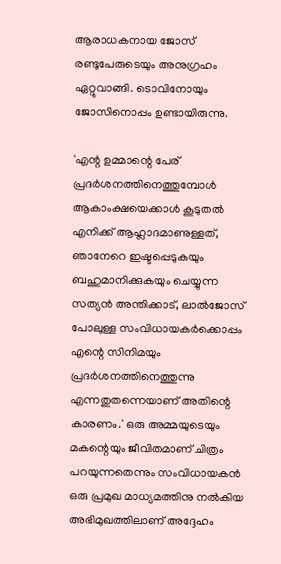ആരാധകനായ ജോസ് രണ്ടുപേരുടെയും അനുഗ്രഹം ഏറ്റുവാങ്ങി. ടൊവിനോയും ജോസിനൊപ്പം ഉണ്ടായിരുന്നു.

'എന്റ ഉമ്മാന്റെ പേര് പ്രദര്‍ശനത്തിനെത്തുമ്പോള്‍ ആകാംക്ഷയെക്കാള്‍ കൂടുതല്‍ എനിക്ക് ആഹ്ലാദമാണുള്ളത്, ഞാനേറെ ഇഷ്ടപ്പെടുകയും ബഹുമാനിക്കുകയും ചെയ്യുന്ന സത്യന്‍ അന്തിക്കാട്, ലാല്‍ജോസ് പോലുള്ള സംവിധായകര്‍ക്കൊപ്പം എന്റെ സിനിമയും പ്രദര്‍ശനത്തിനെത്തുന്നു എന്നതുതന്നെയാണ് അതിന്റെ കാരണം.' ഒരു അമ്മയുടെയും മകന്റെയും ജീവിതമാണ് ചിത്രം പറയുന്നതെന്നും സംവിധായകന്‍  ഒരു പ്രമുഖ മാധ്യമത്തിനു നല്‍കിയ അഭിമുഖത്തിലാണ് അദ്ദേഹം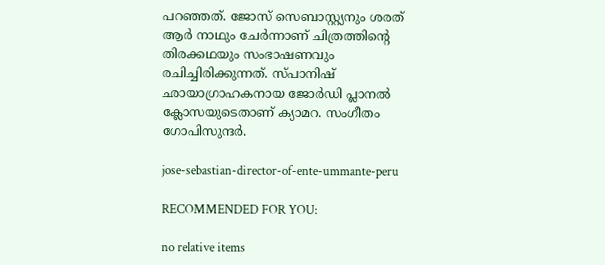പറഞ്ഞത്. ജോസ് സെബാസ്റ്റ്യനും ശരത് ആര്‍ നാഥും ചേര്‍ന്നാണ് ചിത്രത്തിന്റെ തിരക്കഥയും സംഭാഷണവും രചിച്ചിരിക്കുന്നത്. സ്പാനിഷ് ഛായാഗ്രാഹകനായ ജോര്‍ഡി പ്ലാനല്‍ ക്ലോസയുടെതാണ് ക്യാമറ. സംഗീതം ഗോപിസുന്ദര്‍.

jose-sebastian-director-of-ente-ummante-peru

RECOMMENDED FOR YOU:

no relative items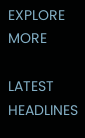EXPLORE MORE

LATEST HEADLINES